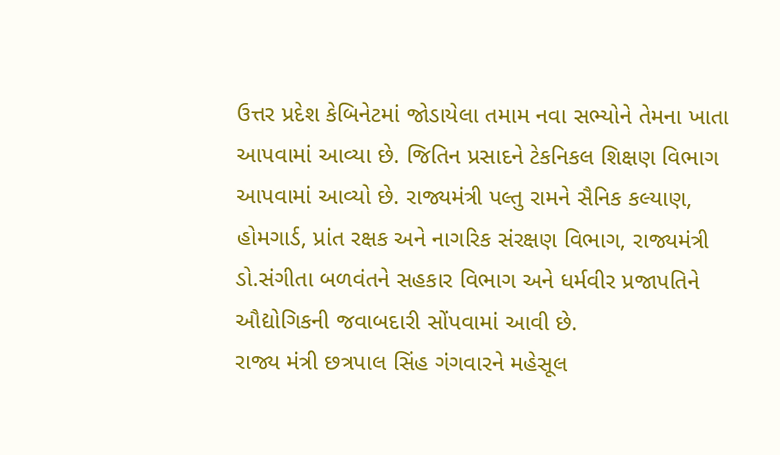ઉત્તર પ્રદેશ કેબિનેટમાં જોડાયેલા તમામ નવા સભ્યોને તેમના ખાતા આપવામાં આવ્યા છે. જિતિન પ્રસાદને ટેકનિકલ શિક્ષણ વિભાગ આપવામાં આવ્યો છે. રાજ્યમંત્રી પલ્તુ રામને સૈનિક કલ્યાણ, હોમગાર્ડ, પ્રાંત રક્ષક અને નાગરિક સંરક્ષણ વિભાગ, રાજ્યમંત્રી ડો.સંગીતા બળવંતને સહકાર વિભાગ અને ધર્મવીર પ્રજાપતિને ઔદ્યોગિકની જવાબદારી સોંપવામાં આવી છે.
રાજ્ય મંત્રી છત્રપાલ સિંહ ગંગવારને મહેસૂલ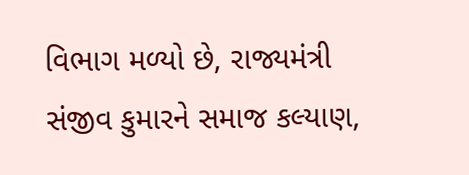વિભાગ મળ્યો છે, રાજ્યમંત્રી સંજીવ કુમારને સમાજ કલ્યાણ,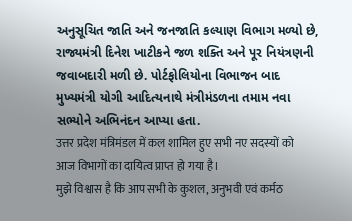અનુસૂચિત જાતિ અને જનજાતિ કલ્યાણ વિભાગ મળ્યો છે, રાજ્યમંત્રી દિનેશ ખાટીકને જળ શક્તિ અને પૂર નિયંત્રણની જવાબદારી મળી છે. પોર્ટફોલિયોના વિભાજન બાદ મુખ્યમંત્રી યોગી આદિત્યનાથે મંત્રીમંડળના તમામ નવા સભ્યોને અભિનંદન આપ્યા હતા.
उत्तर प्रदेश मंत्रिमंडल में कल शामिल हुए सभी नए सदस्यों को आज विभागों का दायित्व प्राप्त हो गया है।
मुझे विश्वास है कि आप सभी के कुशल, अनुभवी एवं कर्मठ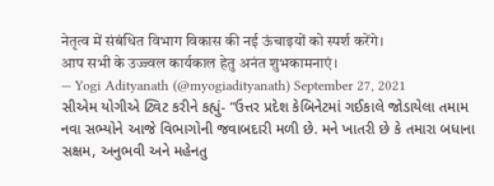नेतृत्व में संबंधित विभाग विकास की नई ऊंचाइयों को स्पर्श करेंगे।
आप सभी के उज्ज्वल कार्यकाल हेतु अनंत शुभकामनाएं।
— Yogi Adityanath (@myogiadityanath) September 27, 2021
સીએમ યોગીએ ટ્વિટ કરીને કહ્યું- “ઉત્તર પ્રદેશ કેબિનેટમાં ગઈકાલે જોડાયેલા તમામ નવા સભ્યોને આજે વિભાગોની જવાબદારી મળી છે. મને ખાતરી છે કે તમારા બધાના સક્ષમ, અનુભવી અને મહેનતુ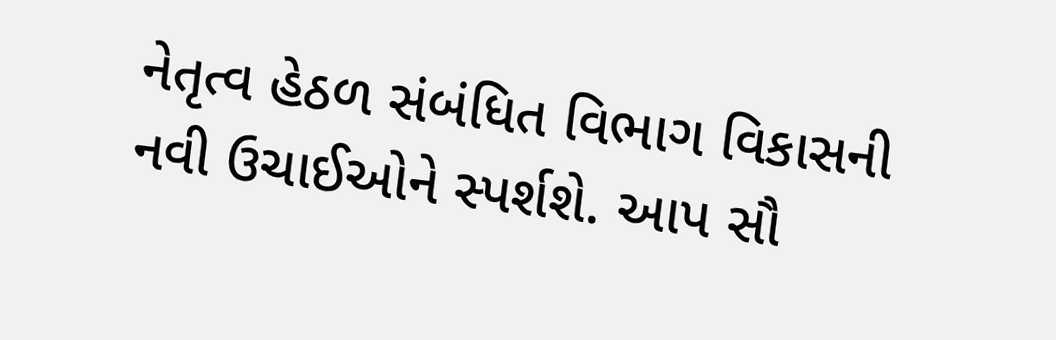નેતૃત્વ હેઠળ સંબંધિત વિભાગ વિકાસની નવી ઉચાઈઓને સ્પર્શશે. આપ સૌ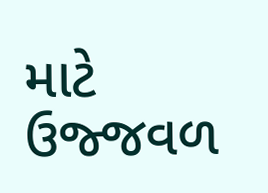માટે ઉજ્જવળ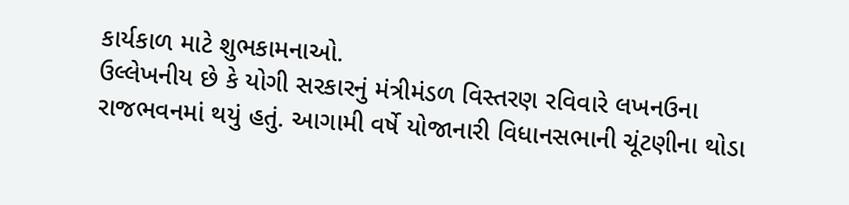કાર્યકાળ માટે શુભકામનાઓ.
ઉલ્લેખનીય છે કે યોગી સરકારનું મંત્રીમંડળ વિસ્તરણ રવિવારે લખનઉના રાજભવનમાં થયું હતું. આગામી વર્ષે યોજાનારી વિધાનસભાની ચૂંટણીના થોડા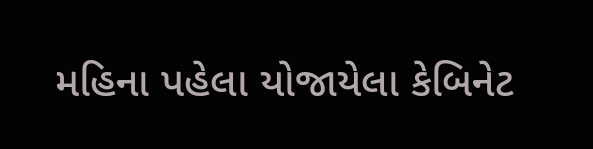મહિના પહેલા યોજાયેલા કેબિનેટ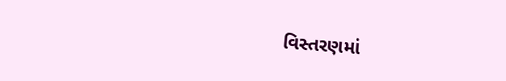વિસ્તરણમાં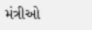મંત્રીઓ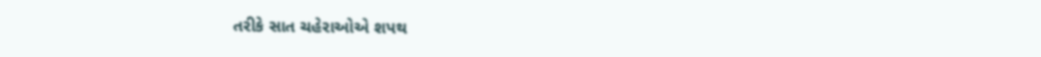તરીકે સાત ચહેરાઓએ શપથ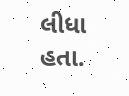લીધા હતા.